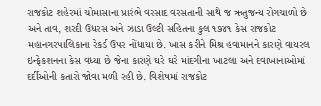રાજકોટ શહેરમાં ચોમાસાના પ્રારંભે વરસાદ વરસતાની સાથે જ ઋતુજન્ય રોગચાળો છે અને તાવ, શરદી ઉધરસ અને ઝાડા ઉલ્ટી સહિતના કુલ ૧૭૪૧ કેસ રાજકોટ મહાનગરપાલિકાના રેકર્ડ ઉપર નોંધાયા છે. ખાસ કરીને મિશ્ર હવામાનને કારણે વાયરલ ઇન્ફેકશનના કેસ વધ્યા છે જેના કારણે ઘરે ઘરે માંદગીના ખાટલા અને દવાખાનાઓમાં દર્દીઓની કતારો જોવા મળી રહી છે. વિશેષમાં રાજકોટ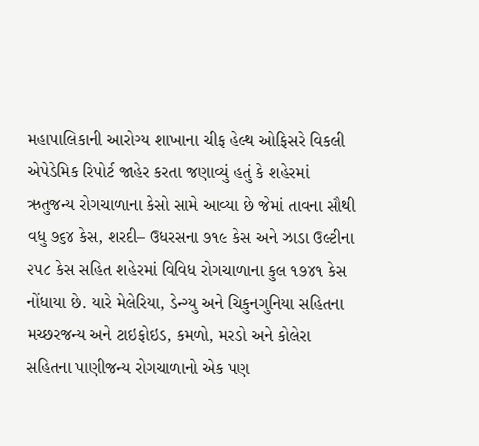મહાપાલિકાની આરોગ્ય શાખાના ચીફ હેલ્થ ઓફિસરે વિકલી એપેડેમિક રિપોર્ટ જાહેર કરતા જણાવ્યું હતું કે શહેરમાં ઋતુજન્ય રોગચાળાના કેસો સામે આવ્યા છે જેમાં તાવના સૌથી વધુ ૭૬૪ કેસ, શરદી– ઉધરસના ૭૧૯ કેસ અને ઝાડા ઉલ્ટીના ૨૫૮ કેસ સહિત શહેરમાં વિવિધ રોગચાળાના કુલ ૧૭૪૧ કેસ નોંધાયા છે. યારે મેલેરિયા, ડેન્ગ્યુ અને ચિકુનગુનિયા સહિતના મચ્છરજન્ય અને ટાઇફોઇડ, કમળો, મરડો અને કોલેરા સહિતના પાણીજન્ય રોગચાળાનો એક પણ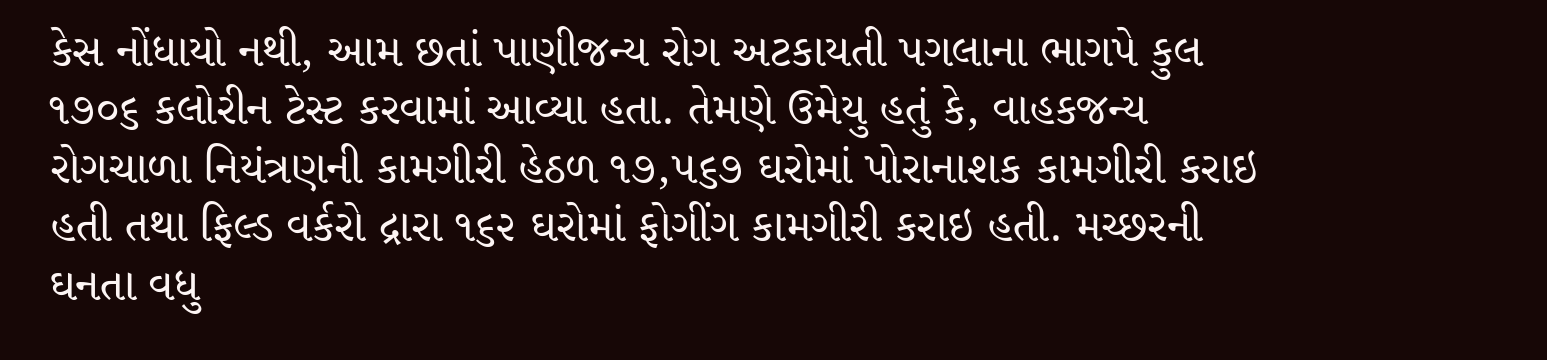કેસ નોંધાયો નથી, આમ છતાં પાણીજન્ય રોગ અટકાયતી પગલાના ભાગપે કુલ ૧૭૦૬ કલોરીન ટેસ્ટ કરવામાં આવ્યા હતા. તેમણે ઉમેયુ હતું કે, વાહકજન્ય રોગચાળા નિયંત્રણની કામગીરી હેઠળ ૧૭,૫૬૭ ઘરોમાં પોરાનાશક કામગીરી કરાઇ હતી તથા ફિલ્ડ વર્કરો દ્રારા ૧૬૨ ઘરોમાં ફોગીંગ કામગીરી કરાઇ હતી. મચ્છરની ઘનતા વધુ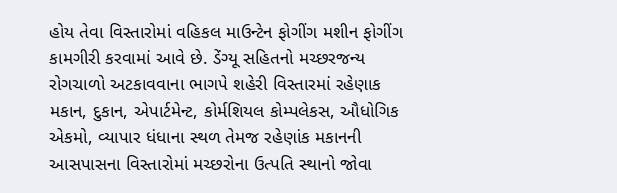હોય તેવા વિસ્તારોમાં વહિકલ માઉન્ટેન ફોગીંગ મશીન ફોગીંગ કામગીરી કરવામાં આવે છે. ડેંગ્યૂ સહિતનો મચ્છરજન્ય રોગચાળો અટકાવવાના ભાગપે શહેરી વિસ્તારમાં રહેણાક મકાન, દુકાન, એપાર્ટમેન્ટ, કોર્મશિયલ કોમ્પલેકસ, ઔધોગિક એકમો, વ્યાપાર ધંધાના સ્થળ તેમજ રહેણાંક મકાનની આસપાસના વિસ્તારોમાં મચ્છરોના ઉત્પતિ સ્થાનો જોવા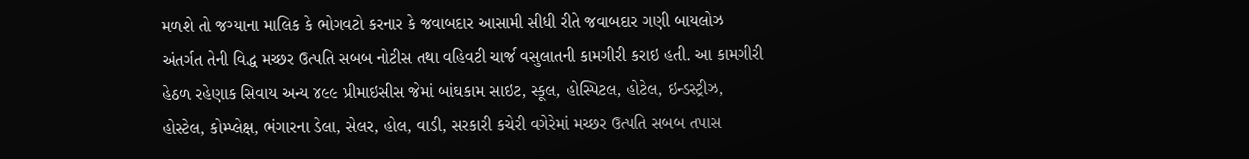મળશે તો જગ્યાના માલિક કે ભોગવટો કરનાર કે જવાબદાર આસામી સીધી રીતે જવાબદાર ગણી બાયલોઝ અંતર્ગત તેની વિદ્ધ મચ્છર ઉત્પતિ સબબ નોટીસ તથા વહિવટી ચાર્જ વસુલાતની કામગીરી કરાઇ હતી. આ કામગીરી હેઠળ રહેણાક સિવાય અન્ય ૪૯૯ પ્રીમાઇસીસ જેમાં બાંઘકામ સાઇટ, સ્કૂલ, હોસ્પિટલ, હોટેલ, ઇન્ડસ્ટ્રીઝ, હોસ્ટેલ, કોમ્પ્લેક્ષ, ભંગારના ડેલા, સેલર, હોલ, વાડી, સરકારી કચેરી વગેરેમાં મચ્છર ઉત્પતિ સબબ તપાસ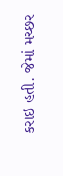કરાઇ હતી. જેમાં મચ્છર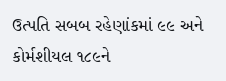ઉત્પતિ સબબ રહેણાંકમાં ૯૯ અને કોર્મશીયલ ૧૮૯ને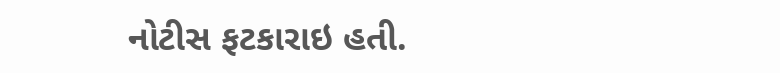નોટીસ ફટકારાઇ હતી.